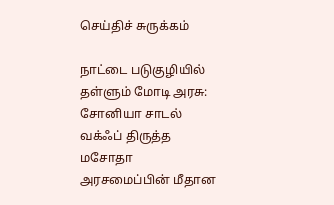செய்திச் சுருக்கம்

நாட்டை படுகுழியில் தள்ளும் மோடி அரசு: சோனியா சாடல் வக்ஃப் திருத்த மசோதா அரசமைப்பின் மீதான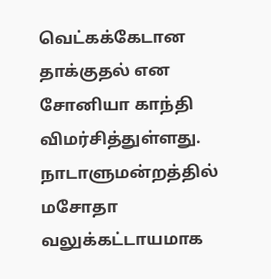வெட்கக்கேடான தாக்குதல் என சோனியா காந்தி விமர்சித்துள்ளது. நாடாளுமன்றத்தில் மசோதா வலுக்கட்டாயமாக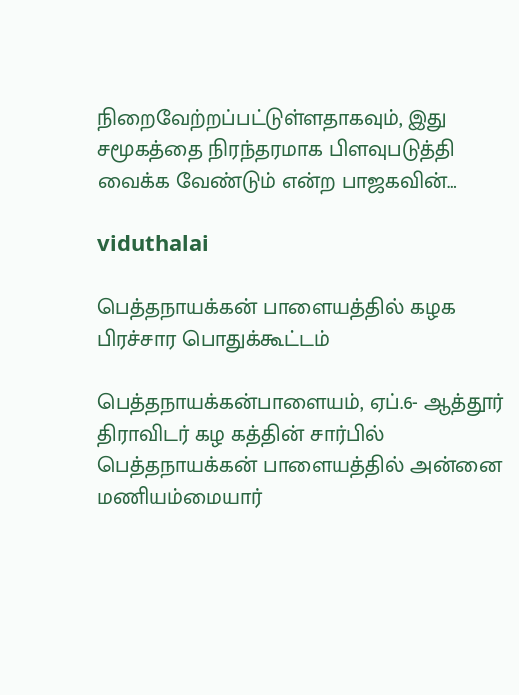நிறைவேற்றப்பட்டுள்ளதாகவும், இது சமூகத்தை நிரந்தரமாக பிளவுபடுத்தி வைக்க வேண்டும் என்ற பாஜகவின்…

viduthalai

பெத்தநாயக்கன் பாளையத்தில் கழக பிரச்சார பொதுக்கூட்டம்

பெத்தநாயக்கன்பாளையம், ஏப்.6- ஆத்தூர் திராவிடர் கழ கத்தின் சார்பில் பெத்தநாயக்கன் பாளையத்தில் அன்னை மணியம்மையார்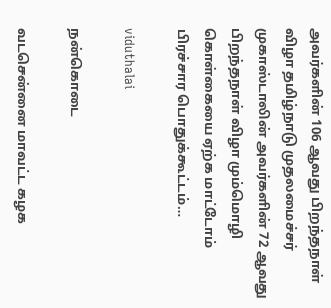அவர்களின் 106 ஆவது பிறந்தநாள் விழா தமிழ்நாடு முதலமைச்சர் முகாஸ்டாலின் அவர்களின் 72 ஆவது பிறந்தநாள் விழா மும்மொழி கொள்கையை ஏற்க மாட்டோம் பிரச்சார பொதுக்கூட்டம்…

viduthalai

நன்கொடை

வடசென்னை மாவட்ட கழக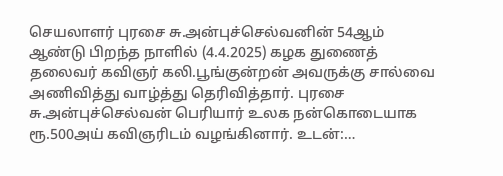செயலாளர் புரசை சு.அன்புச்செல்வனின் 54ஆம் ஆண்டு பிறந்த நாளில் (4.4.2025) கழக துணைத் தலைவர் கவிஞர் கலி.பூங்குன்றன் அவருக்கு சால்வை அணிவித்து வாழ்த்து தெரிவித்தார். புரசை சு.அன்புச்செல்வன் பெரியார் உலக நன்கொடையாக ரூ.500அய் கவிஞரிடம் வழங்கினார். உடன்:…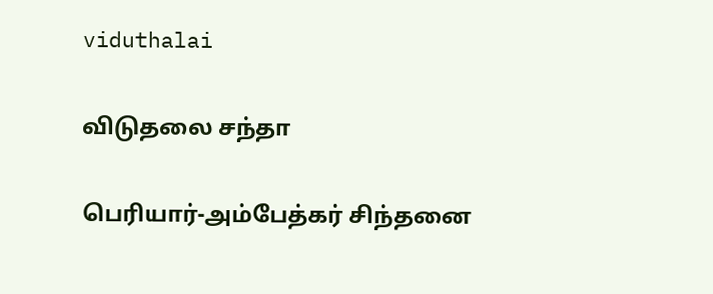viduthalai

விடுதலை சந்தா

பெரியார்-அம்பேத்கர் சிந்தனை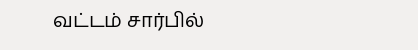வட்டம் சார்பில்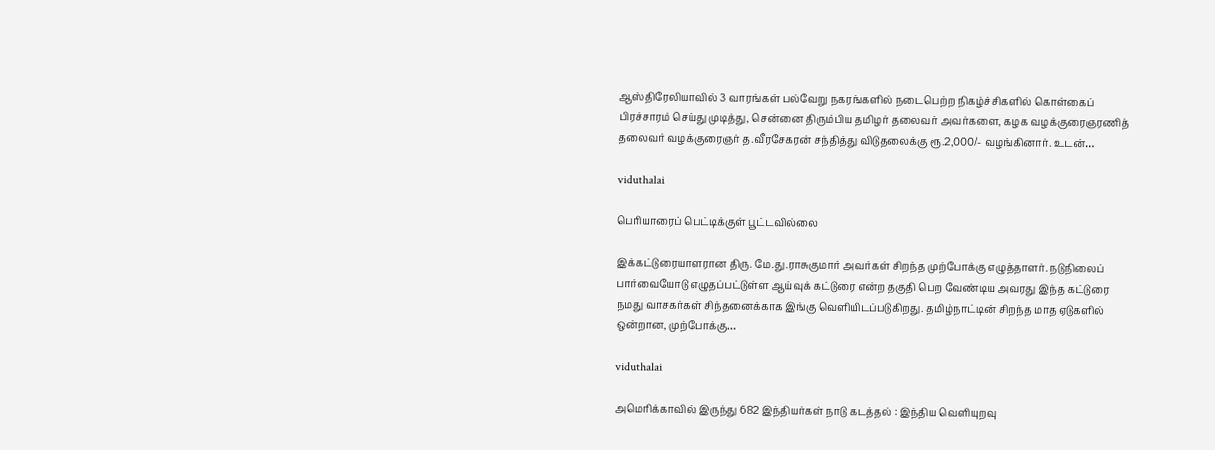ஆஸ்திரேலியாவில் 3 வாரங்கள் பல்வேறு நகரங்களில் நடைபெற்ற நிகழ்ச்சிகளில் கொள்கைப் பிரச்சாரம் செய்து முடித்து, சென்னை திரும்பிய தமிழர் தலைவர் அவர்களை, கழக வழக்குரைஞரணித் தலைவர் வழக்குரைஞர் த.வீரசேகரன் சந்தித்து விடுதலைக்கு ரூ.2,000/- வழங்கினார். உடன்…

viduthalai

பெரியாரைப் பெட்டிக்குள் பூட்டவில்லை

இக்கட்டுரையாளரான திரு. மே.து.ராசுகுமார் அவர்கள் சிறந்த முற்போக்கு எழுத்தாளர். நடுநிலைப் பார்வையோடு எழுதப்பட்டுள்ள ஆய்வுக் கட்டுரை என்ற தகுதி பெற வேண்டிய அவரது இந்த கட்டுரை நமது வாசகர்கள் சிந்தனைக்காக இங்கு வெளியிடப்படுகிறது. தமிழ்நாட்டின் சிறந்த மாத ஏடுகளில் ஒன்றான, முற்போக்கு…

viduthalai

அமெரிக்காவில் இருந்து 682 இந்தியர்கள் நாடு கடத்தல் : இந்திய வெளியுறவு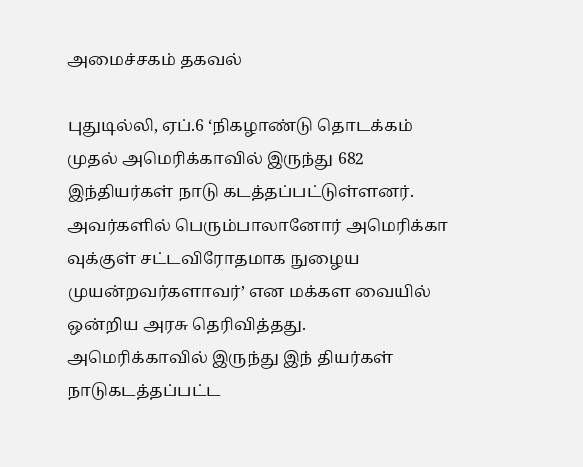அமைச்சகம் தகவல்

புதுடில்லி, ஏப்.6 ‘நிகழாண்டு தொடக்கம் முதல் அமெரிக்காவில் இருந்து 682 இந்தியர்கள் நாடு கடத்தப்பட்டுள்ளனர். அவர்களில் பெரும்பாலானோர் அமெரிக்கா வுக்குள் சட்டவிரோதமாக நுழைய முயன்றவர்களாவர்’ என மக்கள வையில் ஒன்றிய அரசு தெரிவித்தது. அமெரிக்காவில் இருந்து இந் தியர்கள் நாடுகடத்தப்பட்ட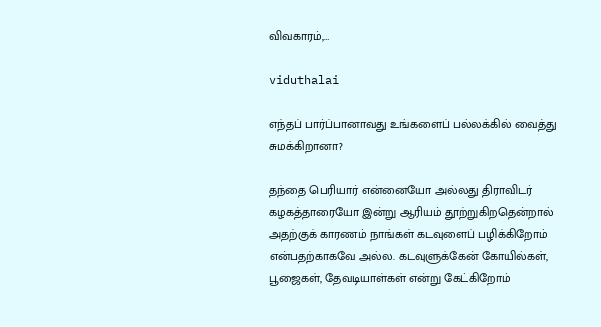விவகாரம்,…

viduthalai

எந்தப் பார்ப்பானாவது உங்களைப் பல்லக்கில் வைத்து சுமக்கிறானா?

தந்தை பெரியார் என்னையோ அல்லது திராவிடர் கழகத்தாரையோ இன்று ஆரியம் தூற்றுகிறதென்றால் அதற்குக் காரணம் நாங்கள் கடவுளைப் பழிக்கிறோம் என்பதற்காகவே அல்ல. கடவுளுக்கேன் கோயில்கள், பூஜைகள், தேவடியாள்கள் என்று கேட்கிறோம்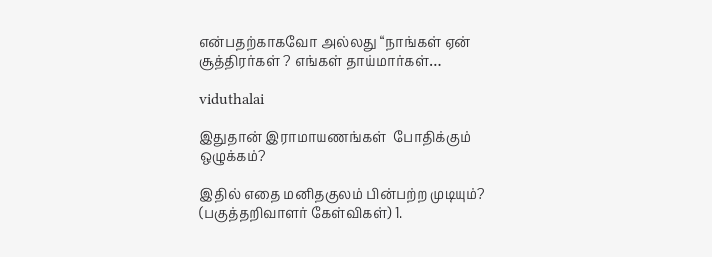என்பதற்காகவோ அல்லது “நாங்கள் ஏன் சூத்திரர்கள் ? எங்கள் தாய்மார்கள்…

viduthalai

இதுதான் இராமாயணங்கள்  போதிக்கும் ஒழுக்கம்?

இதில் எதை மனிதகுலம் பின்பற்ற முடியும்? (பகுத்தறிவாளர் கேள்விகள்) 1.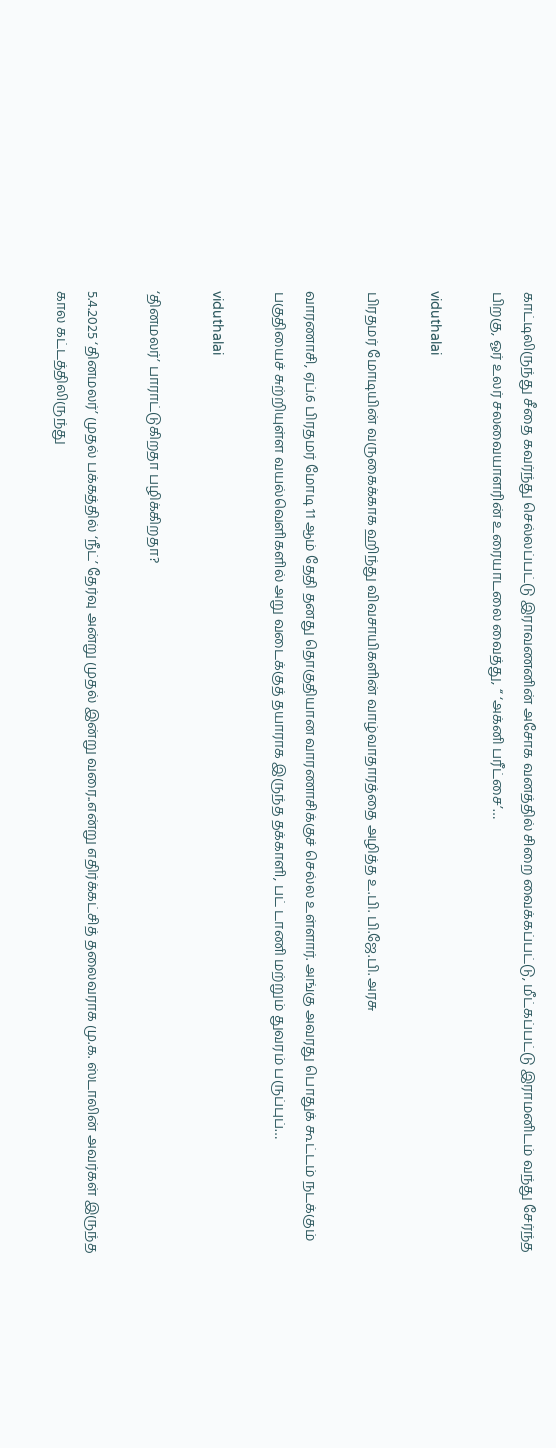காட்டிலிருந்து சீதை கவர்ந்து செல்லப்பட்டு இராவணனின் அசோக வனத்தில் சிறை வைக்கப்பட்டு, மீட்கப்பட்டு இராமனிடம் வந்து சேர்ந்த பிறகு, ஓர் உலர் சலவையாளரின் உரையாடலை வைத்து, ‘‘ ‘அக்னி பரீட்சை’…

viduthalai

பிரதமர் மோடியின் வருகைக்காக ஹிந்து விவசாயிகளின் வாழ்வாதாரத்தை அழித்த உ.பி. பி.ஜே.பி. அரசு

வாரணாசி, ஏப்.6 பிரதமர் மோடி 11 ஆம் தேதி தனது தொகுதியான வாரணாசிக்குச் செல்ல உள்ளார். அங்கு அவரது பொதுக் கூட்டம் நடக்கும் பகுதியைச் சுற்றியுள்ள வயல்வெளிகளில் அறு வடைக்குத் தயாராக இருந்த தக்காளி, பட் டாணி மற்றும் துவரம் பருப்புப்…

viduthalai

‘தினமலர்’ பாராட்டுகிறதா பழிக்கிறதா?

5.4.2025 ‘தினமலர்’ முதல் பக்கத்தில் ‘நீட்’ தேர்வு அன்று முதல் இன்று வரை..என்று எதிர்க்கட்சித் தலைவராக மு.க. ஸ்டாலின் அவர்கள் இருந்த கால கட்டத்திலிருந்து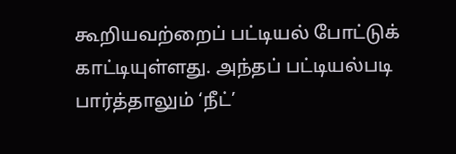கூறியவற்றைப் பட்டியல் போட்டுக் காட்டியுள்ளது. அந்தப் பட்டியல்படி பார்த்தாலும் ‘நீட்’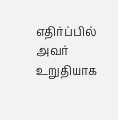எதிர்ப்பில் அவர் உறுதியாக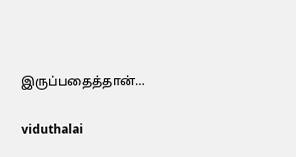இருப்பதைத்தான்…

viduthalai